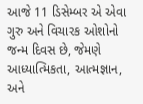આજે 11 ડિસેમ્બર એ એવા ગુરુ અને વિચારક ઓશોનો જન્મ દિવસ છે, જેમણે આધ્યાત્મિકતા, આત્મજ્ઞાન, અને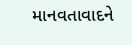માનવતાવાદને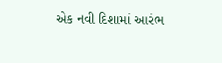એક નવી દિશામાં આરંભ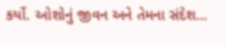કર્યો. ઓશોનું જીવન અને તેમના સંદેશ…